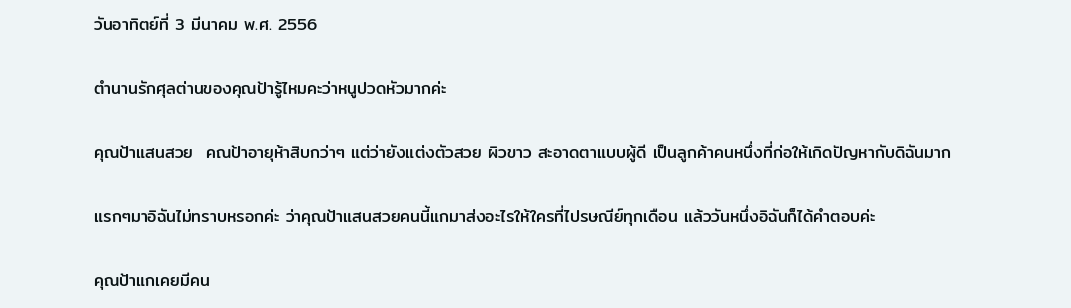วันอาทิตย์ที่ 3 มีนาคม พ.ศ. 2556

ตำนานรักศุลต่านของคุณป้ารู้ไหมคะว่าหนูปวดหัวมากค่ะ

คุณป้าแสนสวย  คณป้าอายุห้าสิบกว่าๆ แต่ว่ายังแต่งตัวสวย ผิวขาว สะอาดตาแบบผู้ดี เป็นลูกค้าคนหนึ่งที่ก่อให้เกิดปัญหากับดิฉันมาก

แรกๆมาอิฉันไม่ทราบหรอกค่ะ ว่าคุณป้าแสนสวยคนนี้แกมาส่งอะไรให้ใครที่ไปรษณีย์ทุกเดือน แล้ววันหนึ่งอิฉันก็ได้คำตอบค่ะ

คุณป้าแกเคยมีคน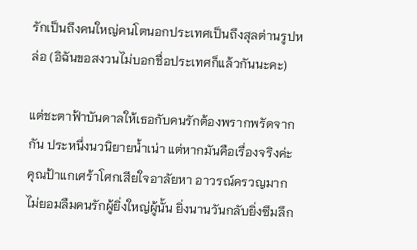รักเป็นถึงคนใหญ่คนโตนอกประเทศเป็นถึงสุลต่านรูปหล่อ (อิฉันขอสงวนไม่บอกชื่อประเทศก็แล้วกันนะคะ)

แต่ชะตาฟ้าบันดาลให้เธอกับคนรักต้องพรากพรัดจากกัน ประหนึ่งนวนิยายน้ำเน่า แต่หากมันคือเรื่องจริงค่ะ คุณป้าแกเศร้าโศกเสียใจอาลัยหา อาวรณ์ครวญมาก ไม่ยอมลืมคนรักผู้ยิ่งใหญ่ผู้นั้น ยิ่งนานวันกลับยิ่งซึมลึก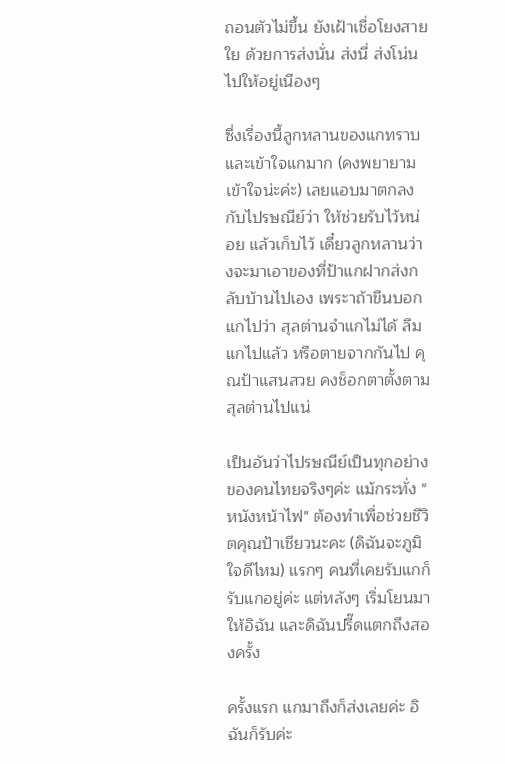ถอนตัวไม่ขึ้น ยังเฝ้าเชื่อโยงสายใย ด้วยการส่งนั่น ส่งนี่ ส่งโน่นไปให้อยู่เนืองๆ

ซึ่งเรื่องนี้ลูกหลานของแกทราบ และเข้าใจแกมาก (คงพยายามเข้าใจน่ะค่ะ) เลยแอบมาตกลงกับไปรษณีย์ว่า ให้ช่วยรับไว้หน่อย แล้วเก็บไว้ เดี๋ยวลูกหลานว่างจะมาเอาของที่ป้าแกฝากส่งกลับบ้านไปเอง เพระาถ้าขืนบอกแกไปว่า สุลต่านจำแกไม่ได้ ลืมแกไปแล้ว หรือตายจากกันไป คุณป้าแสนสวย คงช็อกตาตั้งตามสุลต่านไปแน่

เป็นอันว่าไปรษณีย์เป็นทุกอย่างของคนไทยจริงๆค่ะ แม้กระทั่ง "หนังหน้าไฟ" ต้องทำเพื่อช่วยชีวิตคุณป้าเชียวนะคะ (ดิฉันจะภูมิใจดีไหม) แรกๆ คนที่เคยรับแกก็รับแกอยู่ค่ะ แต่หลังๆ เริ่มโยนมาให้อิฉัน และดิฉันปรี๊ดแตกถึงสองครั้ง

ครั้งแรก แกมาถึงก็ส่งเลยค่ะ อิฉันก็รับค่ะ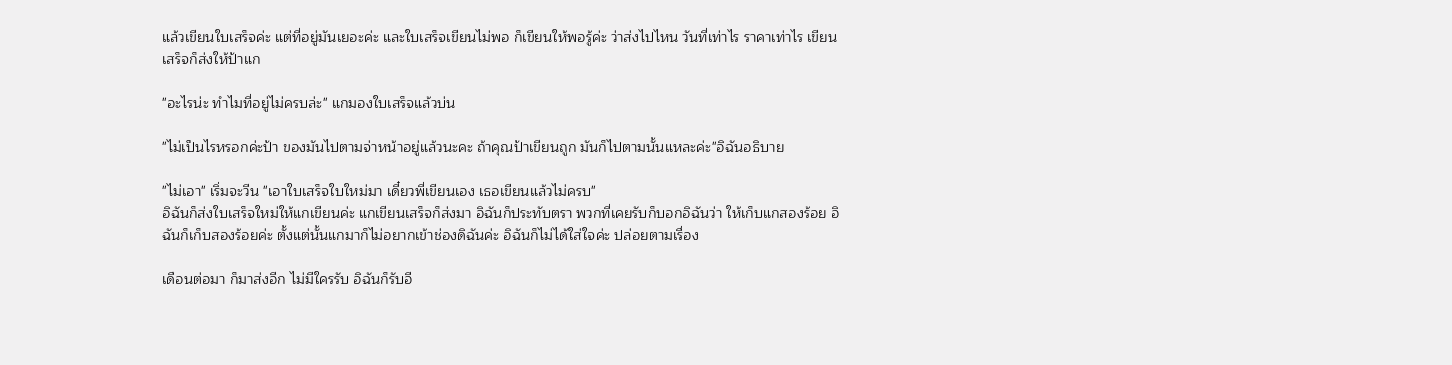แล้วเขียนใบเสร็จค่ะ แต่ที่อยู่มันเยอะค่ะ และใบเสร็จเขียนไม่พอ ก็เขียนให้พอรู้ค่ะ ว่าส่งไปไหน วันที่เท่าไร ราคาเท่าไร เขียนเสร็จก็ส่งให้ป้าแก

"อะไรน่ะ ทำไมที่อยู่ไม่ครบล่ะ" แกมองใบเสร็จแล้วบ่น

"ไม่เป็นไรหรอกค่ะป้า ของมันไปตามจ่าหน้าอยู่แล้วนะคะ ถ้าคุณป้าเขียนถูก มันก็ไปตามนั้นแหละค่ะ"อิฉันอธิบาย

"ไม่เอา" เริ่มจะวีน "เอาใบเสร็จใบใหม่มา เดี๋ยวพี่เขียนเอง เธอเขียนแล้วไม่ครบ"
อิฉันก็ส่งใบเสร็จใหม่ให้แกเขียนค่ะ แกเขียนเสร็จก็ส่งมา อิฉันก็ประทับตรา พวกที่เคยรับก็บอกอิฉันว่า ให้เก็บแกสองร้อย อิฉันก็เก็บสองร้อยค่ะ ตั้งแต่นั้นแกมาก็ไม่อยากเข้าช่องดิฉันค่ะ อิฉันก็ไม่ได้ใส่ใจค่ะ ปล่อยตามเรื่อง

เดือนต่อมา ก็มาส่งอีก ไม่มีใครรับ อิฉันก็รับอี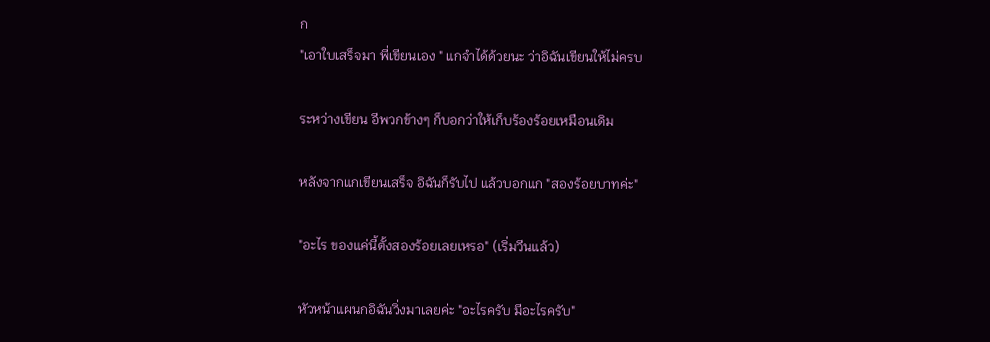ก
"เอาใบเสร็จมา พี่เขียนเอง " แกจำได้ด้วยนะ ว่าอิฉันเขียนให้ไม่ครบ

ระหว่างเขียน อีพวกข้างๆ ก็บอกว่าให้เก็บร้องร้อยเหมือนเดิม

หลังจากแกเขียนเสร็จ อิฉันก็รับไป แล้วบอกแก "สองร้อยบาทค่ะ"

"อะไร ของแค่นี้ตั้งสองร้อยเลยเหรอ" (เริ่มวีนแล้ว)

หัวหน้าแผนกอิฉันวิ่งมาเลยค่ะ "อะไรครับ มีอะไรครับ"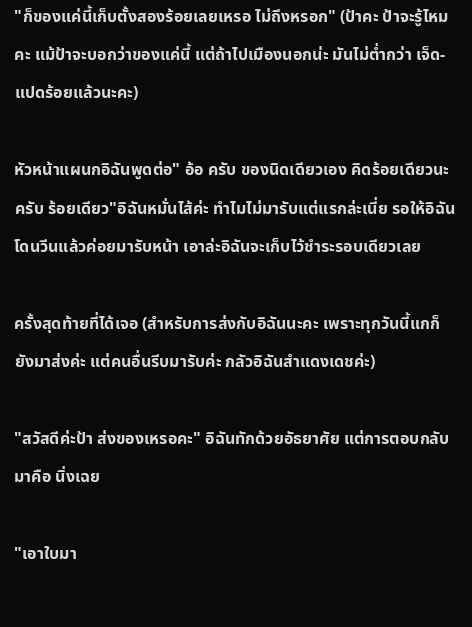"ก็ของแค่นี้เก็บตั้งสองร้อยเลยเหรอ ไม่ถึงหรอก" (ป้าคะ ป้าจะรู้ไหมคะ แม้ป้าจะบอกว่าของแค่นี้ แต่ถ้าไปเมืองนอกน่ะ มันไม่ต่ำกว่า เจ็ด-แปดร้อยแล้วนะคะ)

หัวหน้าแผนกอิฉันพูดต่อ" อ้อ ครับ ของนิดเดียวเอง คิดร้อยเดียวนะครับ ร้อยเดียว"อิฉันหมั่นไส้ค่ะ ทำไมไม่มารับแต่แรกล่ะเนี่ย รอให้อิฉันโดนวีนแล้วค่อยมารับหน้า เอาล่ะอิฉันจะเก็บไว้ชำระรอบเดียวเลย

ครั้งสุดท้ายที่ได้เจอ (สำหรับการส่งกับอิฉันนะคะ เพราะทุกวันนี้แกก็ยังมาส่งค่ะ แต่คนอื่นรีบมารับค่ะ กลัวอิฉันสำแดงเดชค่ะ)

"สวัสดีค่ะป้า ส่งของเหรอคะ" อิฉันทักด้วยอัธยาศัย แต่การตอบกลับมาคือ นิ่งเฉย

"เอาใบมา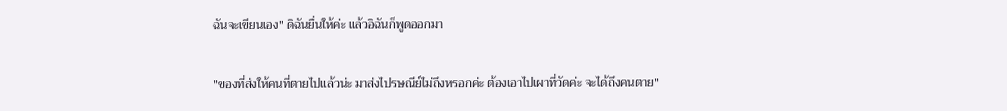ฉันจะเขียนเอง" ดิฉันยื่นให้ค่ะ แล้วอิฉันก็พูดออกมา

"ของที่ส่งให้คนที่ตายไปแล้วน่ะ มาส่งไปรษณีย์ไม่ถึงหรอกค่ะ ต้องเอาไปเผาที่วัดค่ะ จะได้ถึงคนตาย"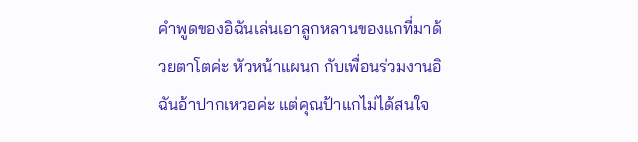คำพูดของอิฉันเล่นเอาลูกหลานของแกที่มาด้วยตาโตค่ะ หัวหน้าแผนก กับเพื่อนร่วมงานอิฉันอ้าปากเหวอค่ะ แต่คุณป้าแกไม่ได้สนใจ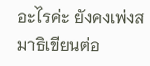อะไรค่ะ ยังคงเพ่งสมาธิเขียนต่อ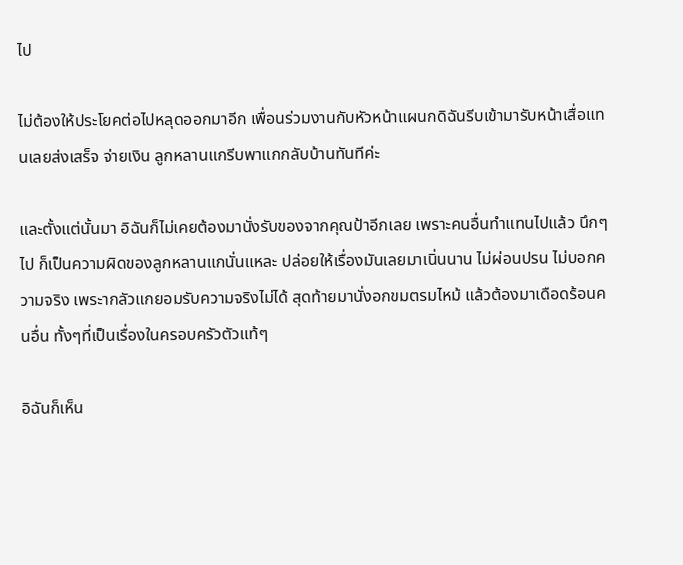ไป

ไม่ต้องให้ประโยคต่อไปหลุดออกมาอีก เพื่อนร่วมงานกับหัวหน้าแผนกดิฉันรีบเข้ามารับหน้าเสื่อแทนเลยส่งเสร็จ จ่ายเงิน ลูกหลานแกรีบพาแกกลับบ้านทันทีค่ะ

และตั้งแต่นั้นมา อิฉันก็ไม่เคยต้องมานั่งรับของจากคุณป้าอีกเลย เพราะคนอื่นทำแทนไปแล้ว นึกๆไป ก็เป็นความผิดของลูกหลานแกนั่นแหละ ปล่อยให้เรื่องมันเลยมาเนิ่นนาน ไม่ผ่อนปรน ไม่บอกความจริง เพระากลัวแกยอมรับความจริงไม่ได้ สุดท้ายมานั่งอกขมตรมไหม้ แล้วต้องมาเดือดร้อนคนอื่น ทั้งๆที่เป็นเรื่องในครอบครัวตัวแท้ๆ

อิฉันก็เห็น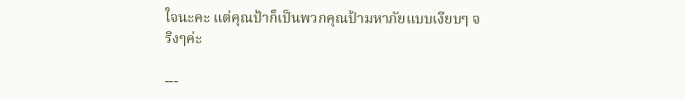ใจนะคะ แต่คุณป้าก็เป็นพวกคุณป้ามหาภัยแบบเงียบๆ จริงๆค่ะ

---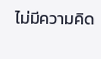ไม่มีความคิด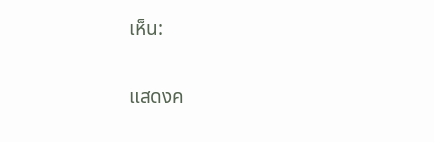เห็น:

แสดงค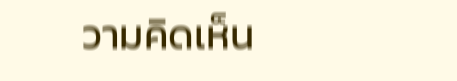วามคิดเห็น